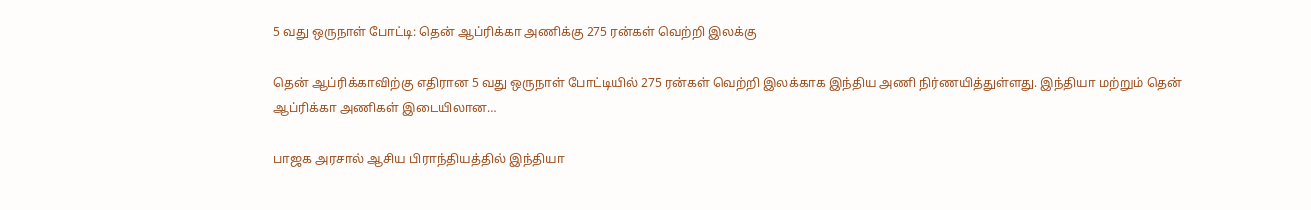5 வது ஒருநாள் போட்டி: தென் ஆப்ரிக்கா அணிக்கு 275 ரன்கள் வெற்றி இலக்கு

தென் ஆப்ரிக்காவிற்கு எதிரான 5 வது ஒருநாள் போட்டியில் 275 ரன்கள் வெற்றி இலக்காக இந்திய அணி நிர்ணயித்துள்ளது. இந்தியா மற்றும் தென் ஆப்ரிக்கா அணிகள் இடையிலான…

பாஜக அரசால் ஆசிய பிராந்தியத்தில் இந்தியா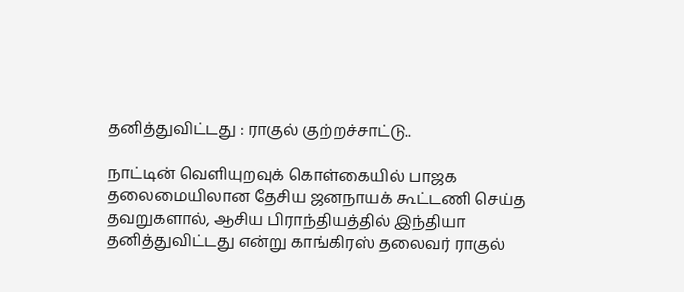தனித்துவிட்டது : ராகுல் குற்றச்சாட்டு..

நாட்டின் வெளியுறவுக் கொள்கையில் பாஜக தலைமையிலான தேசிய ஜனநாயக் கூட்டணி செய்த தவறுகளால், ஆசிய பிராந்தியத்தில் இந்தியா தனித்துவிட்டது என்று காங்கிரஸ் தலைவர் ராகுல்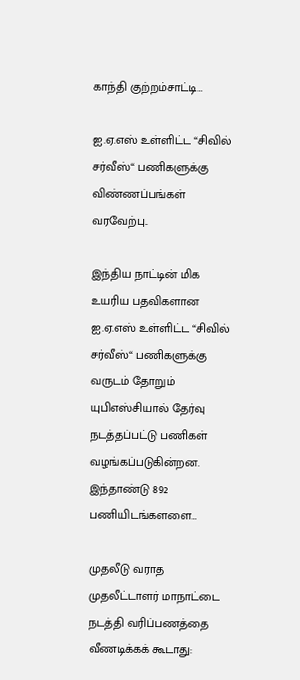காந்தி குற்றம்சாட்டி…

ஐ.ஏ.எஸ் உள்ளிட்ட “சிவில் சர்வீஸ்“ பணிகளுக்கு விண்ணப்பங்கள் வரவேற்பு..

இந்திய நாட்டின் மிக உயரிய பதவிகளான ஐ.ஏ.எஸ் உள்ளிட்ட “சிவில் சர்வீஸ்“ பணிகளுக்கு வருடம் தோறும் யுபிஎஸ்சியால் தேர்வு நடத்தப்பட்டு பணிகள் வழங்கப்படுகின்றன. இந்தாண்டு 892 பணியிடங்களளை…

முதலீடு வராத முதலீட்டாளர் மாநாட்டை நடத்தி வரிப்பணத்தை வீணடிக்கக் கூடாது: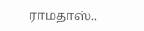ராமதாஸ்..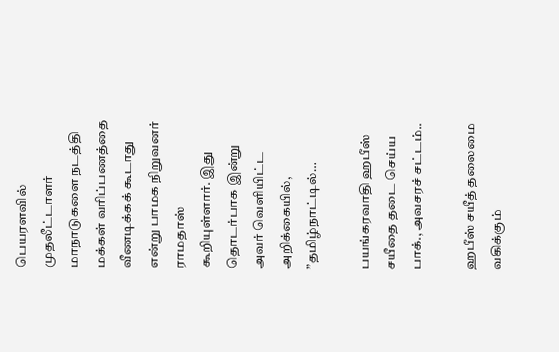பெயரளவில் முதலீட்டாளர் மாநாடுகளை நடத்தி மக்கள் வரிப்பணத்தை வீணடிக்கக் கூடாது என்று பாமக நிறுவனர் ராமதாஸ் கூறியுள்ளார். இது தொடர்பாக இன்று அவர் வெளியிட்ட அறிக்கையில், ”தமிழ்நாட்டில்…

பயங்கரவாதி ஹபீஸ் சயீதை தடை செய்ய பாக்., அவசரச் சட்டம்..

ஹபீஸ் சயீத் தலைமை வகிக்கும்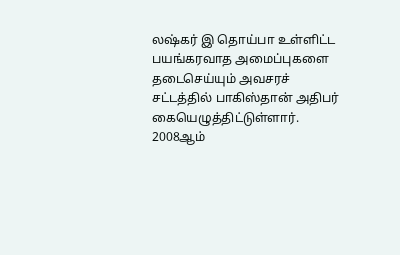லஷ்கர் இ தொய்பா உள்ளிட்ட பயங்கரவாத அமைப்புகளை தடைசெய்யும் அவசரச் சட்டத்தில் பாகிஸ்தான் அதிபர் கையெழுத்திட்டுள்ளார். 2008ஆம்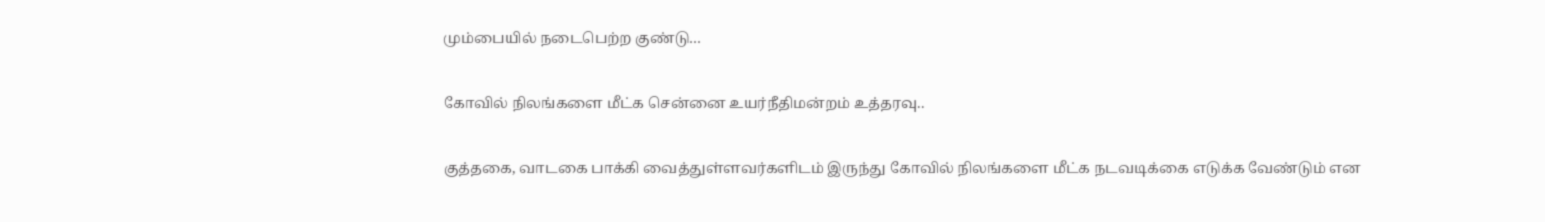மும்பையில் நடைபெற்ற குண்டு…

கோவில் நிலங்களை மீட்க சென்னை உயர்நீதிமன்றம் உத்தரவு..

குத்தகை, வாடகை பாக்கி வைத்துள்ளவர்களிடம் இருந்து கோவில் நிலங்களை மீட்க நடவடிக்கை எடுக்க வேண்டும் என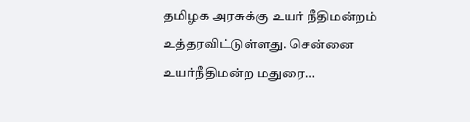தமிழக அரசுக்கு உயர் நீதிமன்றம் உத்தரவிட்டுள்ளது. சென்னை உயர்நீதிமன்ற மதுரை…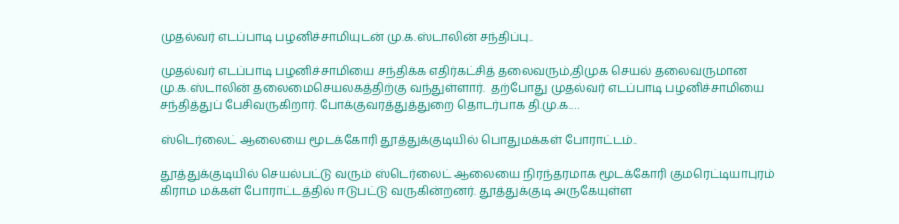முதல்வர் எடப்பாடி பழனிச்சாமியுடன் மு.க.ஸ்டாலின் சந்திப்பு..

முதல்வர் எடப்பாடி பழனிச்சாமியை சந்திக்க எதிர்கட்சித் தலைவரும்,திமுக செயல் தலைவருமான மு.க.ஸ்டாலின் தலைமைசெயலகத்திற்கு வந்துள்ளார்.  தற்போது முதல்வர் எடப்பாடி பழனிச்சாமியை சந்தித்துப் பேசிவருகிறார். போக்குவரத்துத்துறை தொடர்பாக தி.மு.க.…

ஸ்டெர்லைட் ஆலையை மூடக்கோரி தூத்துக்குடியில் பொதுமக்கள் போராட்டம்..

தூத்துக்குடியில் செயல்பட்டு வரும் ஸ்டெர்லைட் ஆலையை நிரந்தரமாக மூடக்கோரி குமரெட்டியாபுரம் கிராம மக்கள் போராட்டத்தில் ஈடுபட்டு வருகின்றனர். தூத்துக்குடி அருகேயுள்ள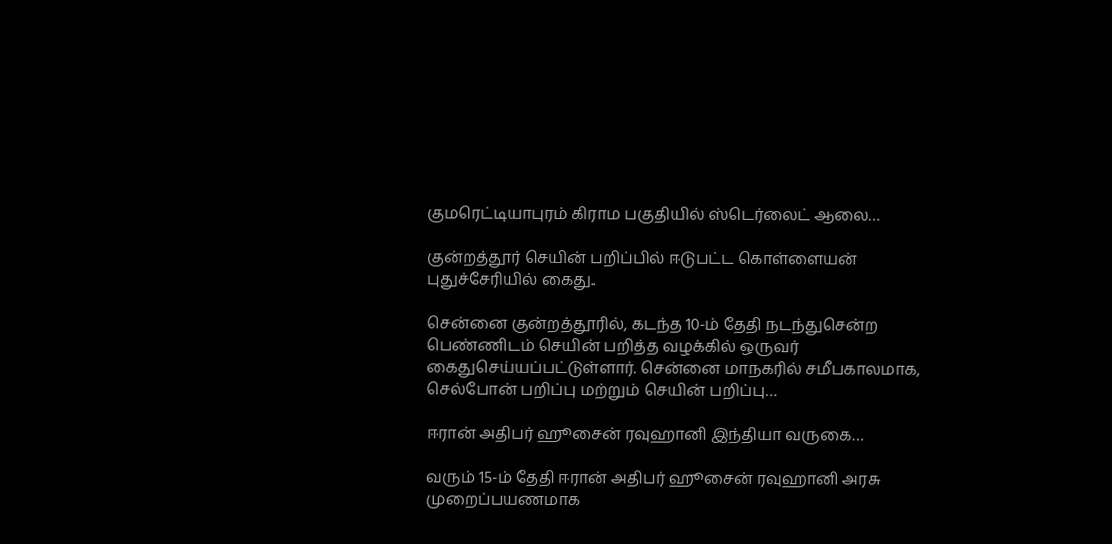குமரெட்டியாபுரம் கிராம பகுதியில் ஸ்டெர்லைட் ஆலை…

குன்றத்தூர் செயின் பறிப்பில் ஈடுபட்ட கொள்ளையன் புதுச்சேரியில் கைது..

சென்னை குன்றத்தூரில், கடந்த 10-ம் தேதி நடந்துசென்ற பெண்ணிடம் செயின் பறித்த வழக்கில் ஒருவர் கைதுசெய்யப்பட்டுள்ளார். சென்னை மாநகரில் சமீபகாலமாக, செல்போன் பறிப்பு மற்றும் செயின் பறிப்பு…

ஈரான் அதிபர் ஹூசைன் ரவுஹானி இந்தியா வருகை…

வரும் 15-ம் தேதி ஈரான் அதிபர் ஹூசைன் ரவுஹானி அரசு முறைப்பயணமாக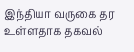இந்தியா வருகை தர உள்ளதாக தகவல்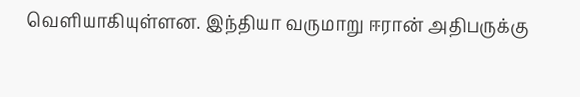வெளியாகியுள்ளன. இந்தியா வருமாறு ஈரான் அதிபருக்கு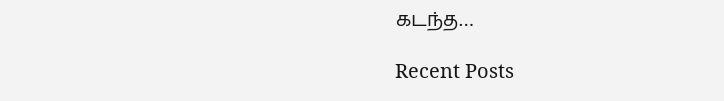கடந்த…

Recent Posts